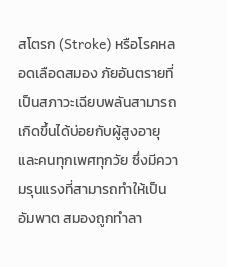สโตรก (Stroke) หรือโรคหลอดเลือดสมอง ภัยอันตรายที่เป็นสภาวะเฉียบพลันสามารถเกิดขึ้นได้บ่อยกับผู้สูงอายุ และคนทุกเพศทุกวัย ซึ่งมีความรุนแรงที่สามารถทำให้เป็นอัมพาต สมองถูกทำลา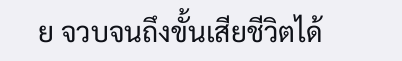ย จวบจนถึงขั้นเสียชีวิตได้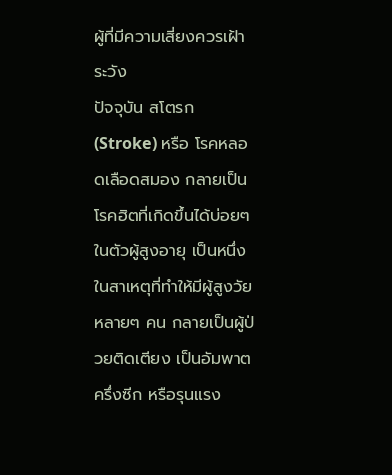ผู้ที่มีความเสี่ยงควรเฝ้าระวัง
ปัจจุบัน สโตรก (Stroke) หรือ โรคหลอดเลือดสมอง กลายเป็นโรคฮิตที่เกิดขึ้นได้บ่อยๆ ในตัวผู้สูงอายุ เป็นหนึ่งในสาเหตุที่ทำให้มีผู้สูงวัยหลายๆ คน กลายเป็นผู้ป่วยติดเตียง เป็นอัมพาตครึ่งซีก หรือรุนแรง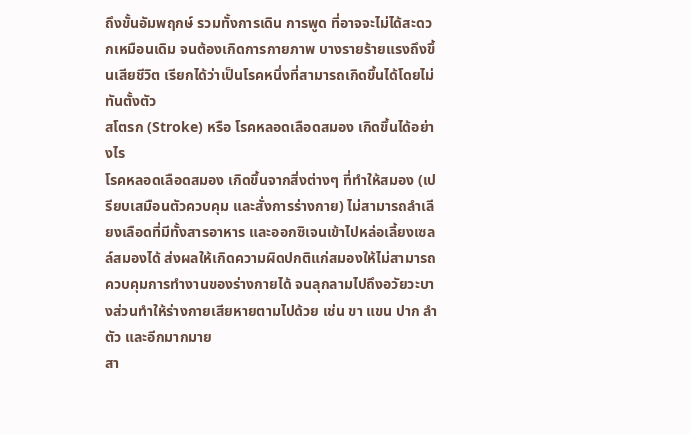ถึงขั้นอัมพฤกษ์ รวมทั้งการเดิน การพูด ที่อาจจะไม่ได้สะดวกเหมือนเดิม จนต้องเกิดการกายภาพ บางรายร้ายแรงถึงขึ้นเสียชีวิต เรียกได้ว่าเป็นโรคหนึ่งที่สามารถเกิดขึ้นได้โดยไม่ทันตั้งตัว
สโตรก (Stroke) หรือ โรคหลอดเลือดสมอง เกิดขึ้นได้อย่างไร
โรคหลอดเลือดสมอง เกิดขึ้นจากสิ่งต่างๆ ที่ทำให้สมอง (เปรียบเสมือนตัวควบคุม และสั่งการร่างกาย) ไม่สามารถลำเลียงเลือดที่มีทั้งสารอาหาร และออกซิเจนเข้าไปหล่อเลี้ยงเซลล์สมองได้ ส่งผลให้เกิดความผิดปกติแก่สมองให้ไม่สามารถควบคุมการทำงานของร่างกายได้ จนลุกลามไปถึงอวัยวะบางส่วนทำให้ร่างกายเสียหายตามไปด้วย เช่น ขา แขน ปาก ลำตัว และอีกมากมาย
สา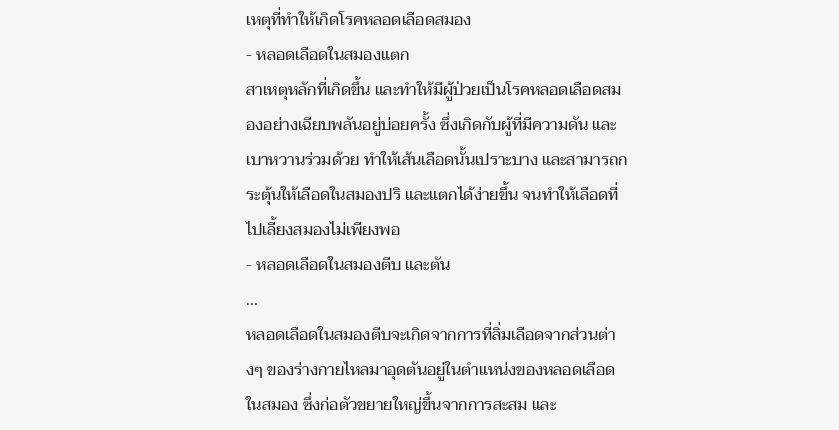เหตุที่ทำให้เกิดโรคหลอดเลือดสมอง
- หลอดเลือดในสมองแตก
สาเหตุหลักที่เกิดขึ้น และทำให้มีผู้ป่วยเป็นโรคหลอดเลือดสมองอย่างเฉียบพลันอยู่บ่อยครั้ง ซึ่งเกิดกับผู้ที่มีความดัน และเบาหวานร่วมด้วย ทำให้เส้นเลือดนั้นเปราะบาง และสามารถกระตุ้นให้เลือดในสมองปริ และแตกได้ง่ายขึ้น จนทำให้เลือดที่ไปเลี้ยงสมองไม่เพียงพอ
- หลอดเลือดในสมองตีบ และตัน
...
หลอดเลือดในสมองตีบจะเกิดจากการที่ลิ่มเลือดจากส่วนต่างๆ ของร่างกายไหลมาอุดตันอยู่ในตำแหน่งของหลอดเลือดในสมอง ซึ่งก่อตัวขยายใหญ่ขึ้นจากการสะสม และ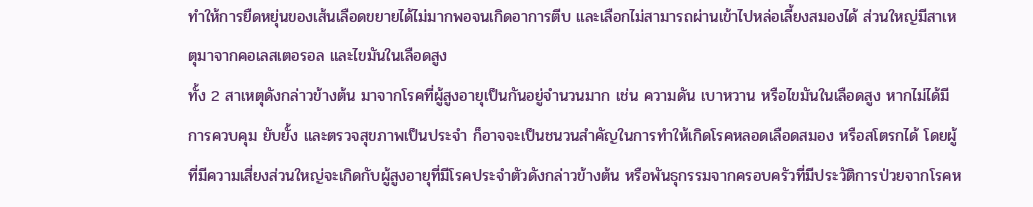ทำให้การยืดหยุ่นของเส้นเลือดขยายได้ไม่มากพอจนเกิดอาการตีบ และเลือกไม่สามารถผ่านเข้าไปหล่อเลี้ยงสมองได้ ส่วนใหญ่มีสาเหตุมาจากคอเลสเตอรอล และไขมันในเลือดสูง
ทั้ง 2 สาเหตุดังกล่าวข้างต้น มาจากโรคที่ผู้สูงอายุเป็นกันอยู่จำนวนมาก เช่น ความดัน เบาหวาน หรือไขมันในเลือดสูง หากไม่ได้มีการควบคุม ยับยั้ง และตรวจสุขภาพเป็นประจำ ก็อาจจะเป็นชนวนสำคัญในการทำให้เกิดโรคหลอดเลือดสมอง หรือสโตรกได้ โดยผู้ที่มีความเสี่ยงส่วนใหญ่จะเกิดกับผู้สูงอายุที่มีโรคประจำตัวดังกล่าวข้างต้น หรือพันธุกรรมจากครอบครัวที่มีประวัติการป่วยจากโรคห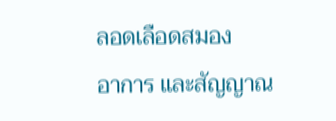ลอดเลือดสมอง
อาการ และสัญญาณ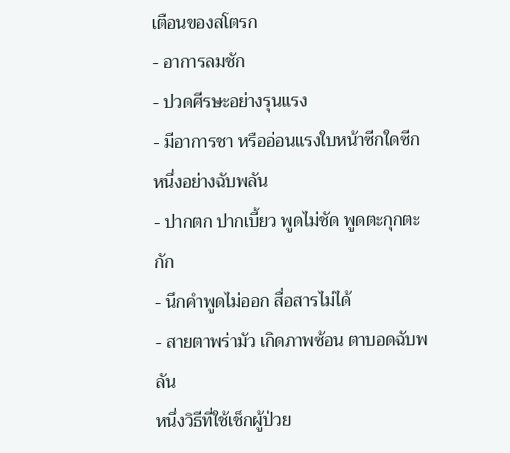เตือนของสโตรก
- อาการลมชัก
- ปวดศีรษะอย่างรุนแรง
- มีอาการชา หรืออ่อนแรงใบหน้าซีกใดซีกหนึ่งอย่างฉับพลัน
- ปากตก ปากเบี้ยว พูดไม่ชัด พูดตะกุกตะกัก
- นึกคำพูดไม่ออก สื่อสารไม่ได้
- สายตาพร่ามัว เกิดภาพซ้อน ตาบอดฉับพลัน
หนึ่งวิธีที่ใช้เช็กผู้ป่วย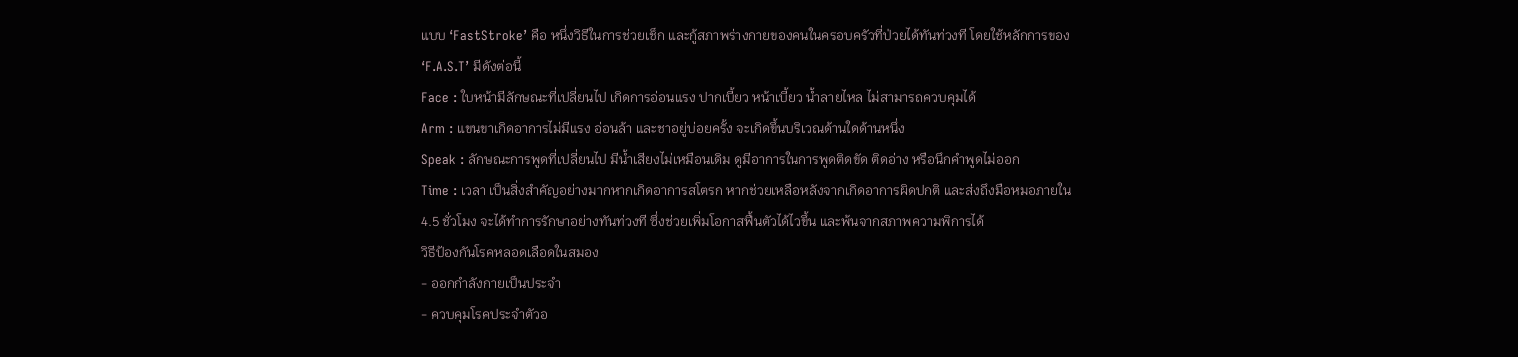แบบ ‘FastStroke’ คือ หนึ่งวิธีในการช่วยเช็ก และกู้สภาพร่างกายของคนในครอบครัวที่ป่วยได้ทันท่วงที โดยใช้หลักการของ ‘F.A.S.T’ มีดังต่อนี้
Face : ใบหน้ามีลักษณะที่เปลี่ยนไป เกิดการอ่อนแรง ปากเบี้ยว หน้าเบี้ยว น้ำลายไหล ไม่สามารถควบคุมได้
Arm : แขนขาเกิดอาการไม่มีแรง อ่อนล้า และชาอยู่บ่อยครั้ง จะเกิดขึ้นบริเวณด้านใดด้านหนึ่ง
Speak : ลักษณะการพูดที่เปลี่ยนไป มีน้ำเสียงไม่เหมือนเดิม ดูมีอาการในการพูดติดขัด ติดอ่าง หรือนึกคำพูดไม่ออก
Time : เวลา เป็นสิ่งสำคัญอย่างมากหากเกิดอาการสโตรก หากช่วยเหลือหลังจากเกิดอาการผิดปกติ และส่งถึงมือหมอภายใน 4.5 ชั่วโมง จะได้ทำการรักษาอย่างทันท่วงที ซึ่งช่วยเพิ่มโอกาสฟื้นตัวได้ไวขึ้น และพ้นจากสภาพความพิการได้
วิธีป้องกันโรคหลอดเลือดในสมอง
- ออกกำลังกายเป็นประจำ
- ควบคุมโรคประจำตัวอ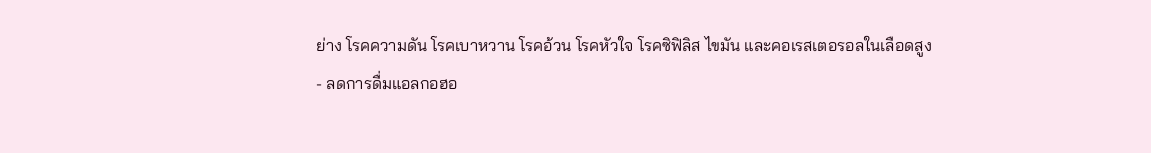ย่าง โรคความดัน โรคเบาหวาน โรคอ้วน โรคหัวใจ โรคซิฟิลิส ไขมัน และคอเรสเตอรอลในเลือดสูง
- ลดการดื่มแอลกอฮอ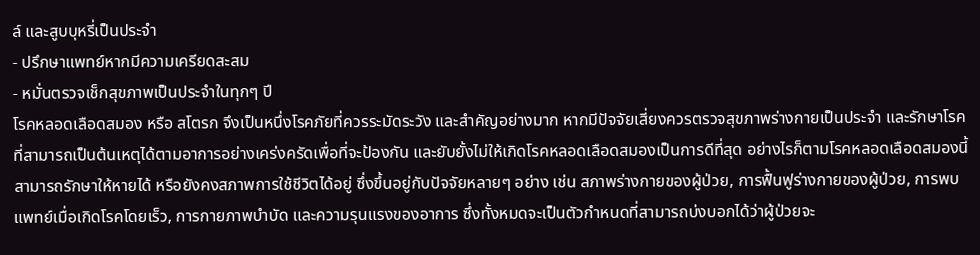ล์ และสูบบุหรี่เป็นประจำ
- ปรึกษาแพทย์หากมีความเครียดสะสม
- หมั่นตรวจเช็กสุขภาพเป็นประจำในทุกๆ ปี
โรคหลอดเลือดสมอง หรือ สโตรก จึงเป็นหนึ่งโรคภัยที่ควรระมัดระวัง และสำคัญอย่างมาก หากมีปัจจัยเสี่ยงควรตรวจสุขภาพร่างกายเป็นประจำ และรักษาโรคที่สามารถเป็นต้นเหตุได้ตามอาการอย่างเคร่งครัดเพื่อที่จะป้องกัน และยับยั้งไม่ให้เกิดโรคหลอดเลือดสมองเป็นการดีที่สุด อย่างไรก็ตามโรคหลอดเลือดสมองนี้สามารถรักษาให้หายได้ หรือยังคงสภาพการใช้ชีวิตได้อยู่ ซึ่งขึ้นอยู่กับปัจจัยหลายๆ อย่าง เช่น สภาพร่างกายของผู้ป่วย, การฟื้นฟูร่างกายของผู้ป่วย, การพบแพทย์เมื่อเกิดโรคโดยเร็ว, การกายภาพบำบัด และความรุนแรงของอาการ ซึ่งทั้งหมดจะเป็นตัวกำหนดที่สามารถบ่งบอกได้ว่าผู้ป่วยจะ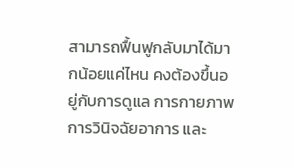สามารถฟื้นฟูกลับมาได้มากน้อยแค่ไหน คงต้องขึ้นอยู่กับการดูแล การกายภาพ การวินิจฉัยอาการ และ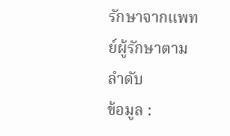รักษาจากแพทย์ผู้รักษาตามลำดับ
ข้อมูล :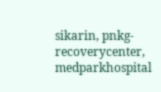sikarin, pnkg-recoverycenter, medparkhospital